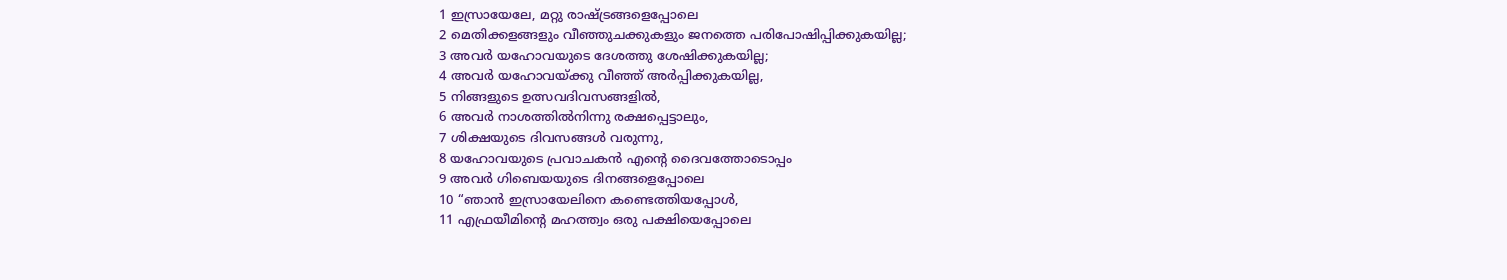1 ഇസ്രായേലേ, മറ്റു രാഷ്ട്രങ്ങളെപ്പോലെ
2 മെതിക്കളങ്ങളും വീഞ്ഞുചക്കുകളും ജനത്തെ പരിപോഷിപ്പിക്കുകയില്ല;
3 അവർ യഹോവയുടെ ദേശത്തു ശേഷിക്കുകയില്ല;
4 അവർ യഹോവയ്ക്കു വീഞ്ഞ് അർപ്പിക്കുകയില്ല,
5 നിങ്ങളുടെ ഉത്സവദിവസങ്ങളിൽ,
6 അവർ നാശത്തിൽനിന്നു രക്ഷപ്പെട്ടാലും,
7 ശിക്ഷയുടെ ദിവസങ്ങൾ വരുന്നു,
8 യഹോവയുടെ പ്രവാചകൻ എന്റെ ദൈവത്തോടൊപ്പം
9 അവർ ഗിബെയയുടെ ദിനങ്ങളെപ്പോലെ
10 “ഞാൻ ഇസ്രായേലിനെ കണ്ടെത്തിയപ്പോൾ,
11 എഫ്രയീമിന്റെ മഹത്ത്വം ഒരു പക്ഷിയെപ്പോലെ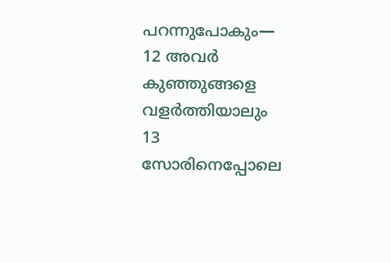പറന്നുപോകും—
12 അവർ കുഞ്ഞുങ്ങളെ വളർത്തിയാലും
13 സോരിനെപ്പോലെ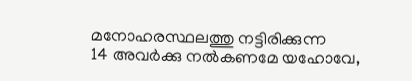മനോഹരസ്ഥലത്തു നട്ടിരിക്കുന്ന
14 അവർക്കു നൽകണമേ യഹോവേ,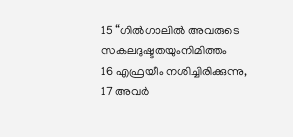15 “ഗിൽഗാലിൽ അവരുടെ സകലദുഷ്ടതയുംനിമിത്തം
16 എഫ്രയീം നശിച്ചിരിക്കുന്നു,
17 അവർ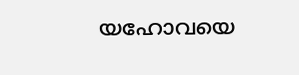യഹോവയെ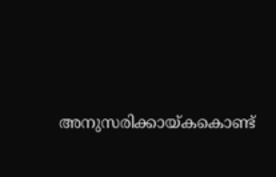അനുസരിക്കായ്കകൊണ്ട്